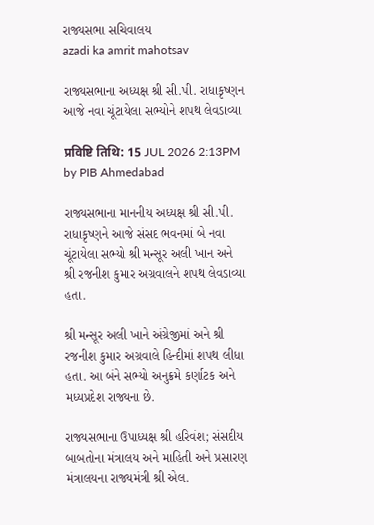રાજ્યસભા સચિવાલય
azadi ka amrit mahotsav

રાજ્યસભાના અધ્યક્ષ શ્રી સી.પી. રાધાકૃષ્ણન આજે નવા ચૂંટાયેલા સભ્યોને શપથ લેવડાવ્યા

प्रविष्टि तिथि: 15 JUL 2026 2:13PM by PIB Ahmedabad

રાજ્યસભાના માનનીય અધ્યક્ષ શ્રી સી.પી. રાધાકૃષ્ણને આજે સંસદ ભવનમાં બે નવા ચૂંટાયેલા સભ્યો શ્રી મન્સૂર અલી ખાન અને શ્રી રજનીશ કુમાર અગ્રવાલને શપથ લેવડાવ્યા હતા.

શ્રી મન્સૂર અલી ખાને અંગ્રેજીમાં અને શ્રી રજનીશ કુમાર અગ્રવાલે હિન્દીમાં શપથ લીધા હતા. આ બંને સભ્યો અનુક્રમે કર્ણાટક અને મધ્યપ્રદેશ રાજ્યના છે.

રાજ્યસભાના ઉપાધ્યક્ષ શ્રી હરિવંશ; સંસદીય બાબતોના મંત્રાલય અને માહિતી અને પ્રસારણ મંત્રાલયના રાજ્યમંત્રી શ્રી એલ.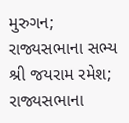મુરુગન; રાજ્યસભાના સભ્ય શ્રી જયરામ રમેશ; રાજ્યસભાના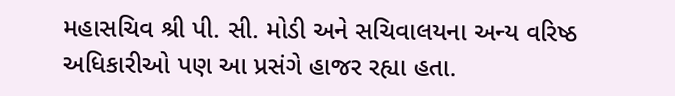મહાસચિવ શ્રી પી. સી. મોડી અને સચિવાલયના અન્ય વરિષ્ઠ અધિકારીઓ પણ આ પ્રસંગે હાજર રહ્યા હતા.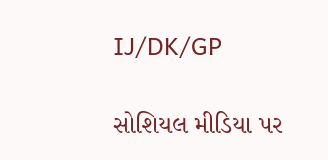IJ/DK/GP

સોશિયલ મીડિયા પર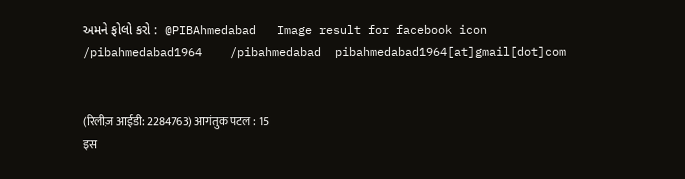અમને ફોલો કરો :  @PIBAhmedabad   Image result for facebook icon /pibahmedabad1964    /pibahmedabad  pibahmedabad1964[at]gmail[dot]com


(रिलीज़ आईडी: 2284763) आगंतुक पटल : 15
इस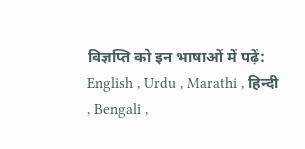विज्ञप्ति को इन भाषाओं में पढ़ें: English , Urdu , Marathi , हिन्दी , Bengali ,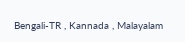Bengali-TR , Kannada , Malayalam